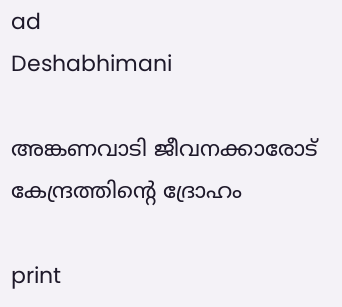ad
Deshabhimani

അങ്കണവാടി ജീവനക്കാരോട്‌ കേന്ദ്രത്തിന്റെ ദ്രോഹം

print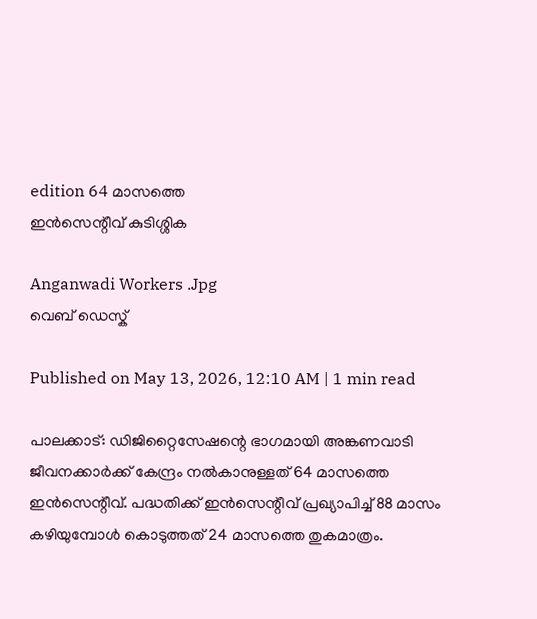edition 64 മാസത്തെ
ഇൻസെന്റീവ്‌ കുടിശ്ശിക

Anganwadi Workers .Jpg
വെബ് ഡെസ്ക്

Published on May 13, 2026, 12:10 AM | 1 min read

പാലക്കാട്‌: ഡിജിറ്റൈസേഷന്റെ ഭാഗമായി അങ്കണവാടി ജീവനക്കാർക്ക്‌ കേന്ദ്രം നൽകാനുള്ളത്‌ 64 മാസത്തെ ഇൻസെന്റീവ്‌. പദ്ധതിക്ക്‌ ഇൻസെന്റീവ് പ്രഖ്യാപിച്ച്‌ 88 മാസം കഴിയുമ്പോൾ കൊടുത്തത്‌ 24 മാസത്തെ തുകമാത്രം.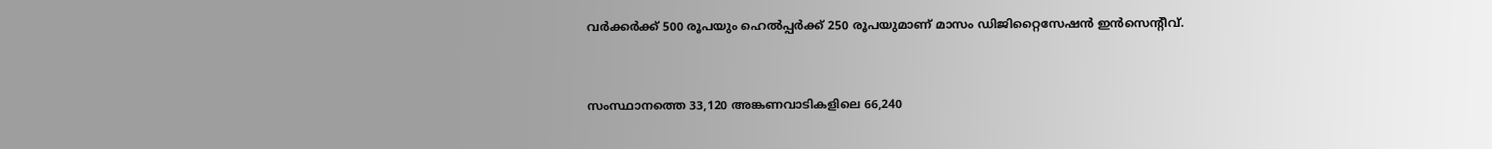വർക്കർക്ക്‌ 500 രൂപയും ഹെൽപ്പർക്ക്‌ 250 രൂപയുമാണ്‌ മാസം ഡിജിറ്റൈസേഷൻ ഇൻസെന്റീവ്‌.


സംസ്ഥാനത്തെ 33,120 അങ്കണവാടികളിലെ 66,240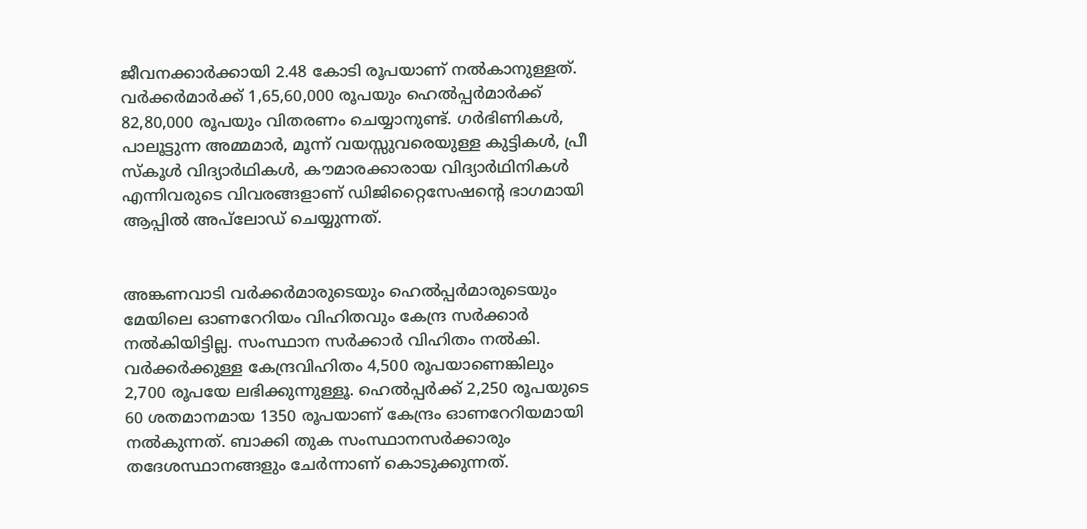ജീവനക്കാർക്കായി 2.48 കോടി രൂപയാണ്‌ നൽകാനുള്ളത്‌. വർക്കർമാർക്ക്‌ 1,65,60,000 രൂപയും ഹെൽപ്പർമാർക്ക്‌ 82,80,000 രൂപയും വിതരണം ചെയ്യാനുണ്ട്‌. ഗർഭിണികൾ, പാലൂട്ടുന്ന അമ്മമാർ, മൂന്ന്‌ വയസ്സുവരെയുള്ള കുട്ടികൾ, പ്രീ സ്‌കൂൾ വിദ്യാർഥികൾ, ക‍ൗമാരക്കാരായ വിദ്യാർഥിനികൾ എന്നിവരുടെ വിവരങ്ങളാണ്‌ ഡിജിറ്റൈസേഷന്റെ ഭാഗമായി ആപ്പിൽ അപ്‌ലോഡ്‌ ചെയ്യുന്നത്‌.


അങ്കണവാടി വർക്കർമാരുടെയും ഹെൽപ്പർമാരുടെയും മേയിലെ ഓണറേറിയം വിഹിതവും കേന്ദ്ര സർക്കാർ നൽകിയിട്ടില്ല. സംസ്ഥാന സർക്കാർ വിഹിതം നൽകി. വർക്കർക്കുള്ള കേന്ദ്രവിഹിതം 4,500 രൂപയാണെങ്കിലും 2,700 രൂപയേ ലഭിക്കുന്നുള്ളൂ. ഹെൽപ്പർക്ക് 2,250 രൂപയുടെ 60 ശതമാനമായ 1350 രൂപയാണ് കേന്ദ്രം ഓണറേറിയമായി നൽകുന്നത്‌. ബാക്കി തുക സംസ്ഥാനസർക്കാരും തദേശസ്ഥാനങ്ങളും ചേർന്നാണ്‌ കൊടുക്കുന്നത്‌.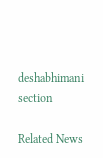deshabhimani section

Related News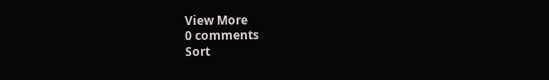View More
0 comments
Sort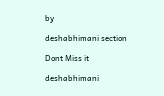by

deshabhimani section

Dont Miss it

deshabhimani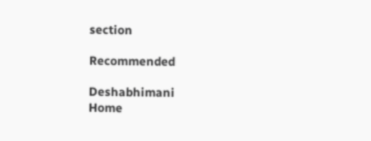section

Recommended

Deshabhimani
Home